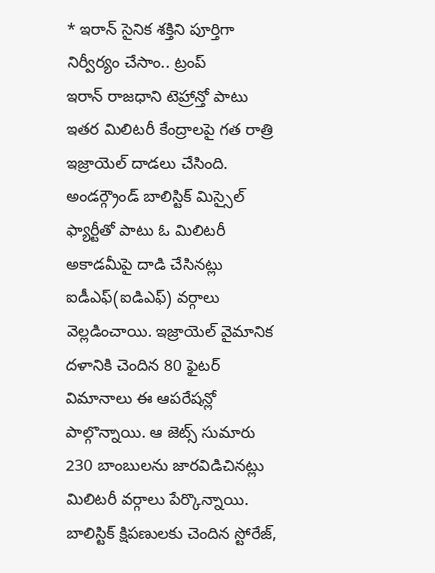* ఇరాన్ సైనిక శక్తిని పూర్తిగా నిర్వీర్యం చేసాం.. ట్రంప్
ఇరాన్ రాజధాని టెహ్రాన్తో పాటు ఇతర మిలిటరీ కేంద్రాలపై గత రాత్రి ఇజ్రాయెల్ దాడలు చేసింది. అండర్గ్రౌండ్ బాలిస్టిక్ మిస్సైల్ ఫ్యార్టీతో పాటు ఓ మిలిటరీ అకాడమీపై దాడి చేసినట్లు ఐడీఎఫ్(ఐడిఎఫ్) వర్గాలు వెల్లడించాయి. ఇజ్రాయెల్ వైమానిక దళానికి చెందిన 80 ఫైటర్ విమానాలు ఈ ఆపరేషన్లో పాల్గొన్నాయి. ఆ జెట్స్ సుమారు 230 బాంబులను జారవిడిచినట్లు మిలిటరీ వర్గాలు పేర్కొన్నాయి.
బాలిస్టిక్ క్షిపణులకు చెందిన స్టోరేజ్,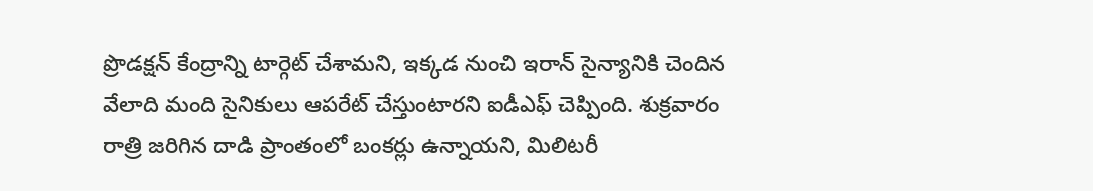ప్రొడక్షన్ కేంద్రాన్ని టార్గెట్ చేశామని, ఇక్కడ నుంచి ఇరాన్ సైన్యానికి చెందిన వేలాది మంది సైనికులు ఆపరేట్ చేస్తుంటారని ఐడీఎఫ్ చెప్పింది. శుక్రవారం రాత్రి జరిగిన దాడి ప్రాంతంలో బంకర్లు ఉన్నాయని, మిలిటరీ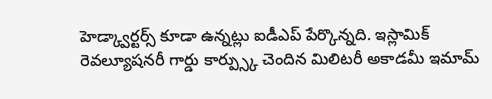హెడ్క్వార్టర్స్ కూడా ఉన్నట్లు ఐడీఎప్ పేర్కొన్నది. ఇస్లామిక్ రెవల్యూషనరీ గార్డు కార్ప్స్కు చెందిన మిలిటరీ అకాడమీ ఇమామ్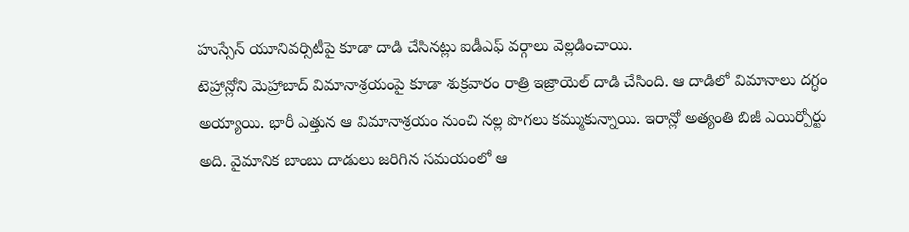హుస్సేన్ యూనివర్సిటీపై కూడా దాడి చేసినట్లు ఐడీఎఫ్ వర్గాలు వెల్లడించాయి.
టెహ్రాన్లోని మెహ్రాబాద్ విమానాశ్రయంపై కూడా శుక్రవారం రాత్రి ఇజ్రాయెల్ దాడి చేసింది. ఆ దాడిలో విమానాలు దగ్ధం అయ్యాయి. భారీ ఎత్తున ఆ విమానాశ్రయం నుంచి నల్ల పొగలు కమ్ముకున్నాయి. ఇరాన్లో అత్యంతి బిజీ ఎయిర్పోర్టు అది. వైమానిక బాంబు దాడులు జరిగిన సమయంలో ఆ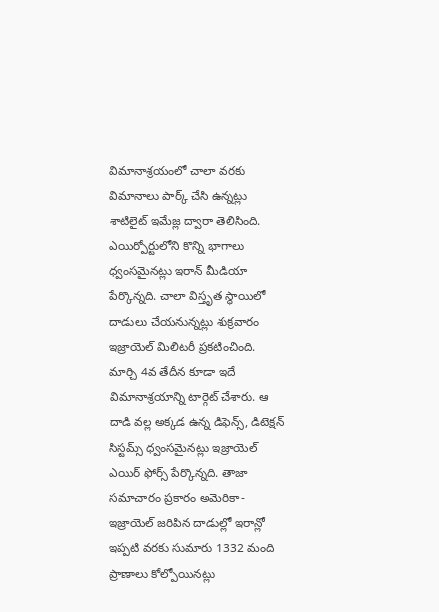విమానాశ్రయంలో చాలా వరకు విమానాలు పార్క్ చేసి ఉన్నట్లు శాటిలైట్ ఇమేజ్ల ద్వారా తెలిసింది.
ఎయిర్పోర్టులోని కొన్ని భాగాలు ధ్వంసమైనట్లు ఇరాన్ మీడియా పేర్కొన్నది. చాలా విస్తృత స్థాయిలో దాడులు చేయనున్నట్లు శుక్రవారం ఇజ్రాయెల్ మిలిటరీ ప్రకటించింది. మార్చి 4వ తేదీన కూడా ఇదే విమానాశ్రయాన్ని టార్గెట్ చేశారు. ఆ దాడి వల్ల అక్కడ ఉన్న డిఫెన్స్, డిటెక్షన్ సిస్టమ్స్ ధ్వంసమైనట్లు ఇజ్రాయెల్ ఎయిర్ ఫోర్స్ పేర్కొన్నది. తాజా సమాచారం ప్రకారం అమెరికా-ఇజ్రాయెల్ జరిపిన దాడుల్లో ఇరాన్లో ఇప్పటి వరకు సుమారు 1332 మంది ప్రాణాలు కోల్పోయినట్లు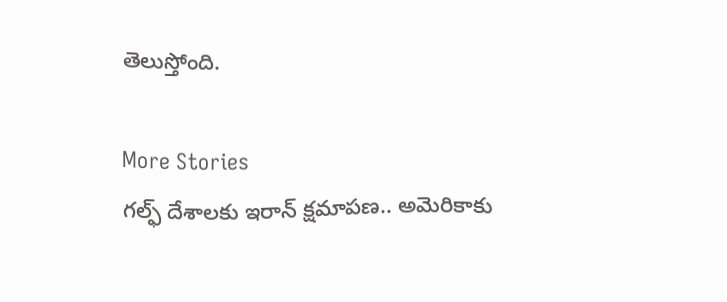తెలుస్తోంది.

More Stories
గల్ఫ్ దేశాలకు ఇరాన్ క్షమాపణ.. అమెరికాకు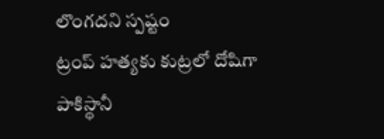లొంగదని స్పష్టం
ట్రంప్ హత్యకు కుట్రలో దోషిగా పాకిస్థానీ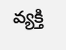వ్యక్తి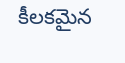కీలకమైన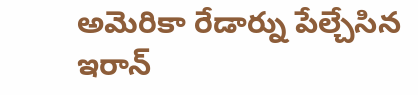అమెరికా రేడార్ను పేల్చేసిన ఇరాన్